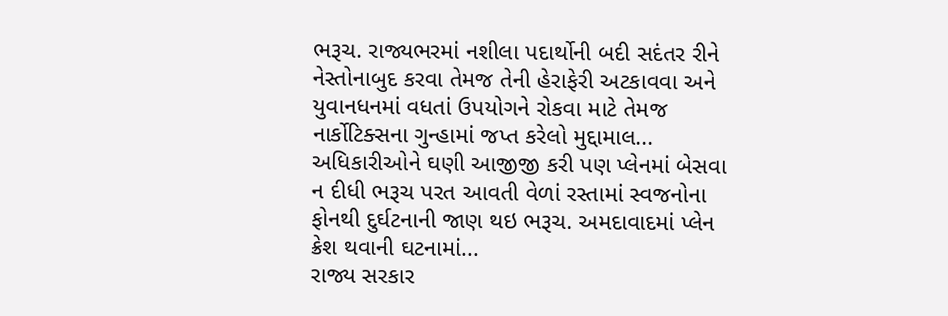ભરૂચ. રાજ્યભરમાં નશીલા પદાર્થોની બદી સદંતર રીને નેસ્તોનાબુદ કરવા તેમજ તેની હેરાફેરી અટકાવવા અને યુવાનધનમાં વધતાં ઉપયોગને રોકવા માટે તેમજ નાર્કોટિક્સના ગુન્હામાં જપ્ત કરેલો મુદ્દામાલ...
અધિકારીઓને ઘણી આજીજી કરી પણ પ્લેનમાં બેસવા ન દીધી ભરૂચ પરત આવતી વેળાં રસ્તામાં સ્વજનોના ફોનથી દુર્ઘટનાની જાણ થઇ ભરૂચ. અમદાવાદમાં પ્લેન ક્રેશ થવાની ઘટનામાં...
રાજ્ય સરકાર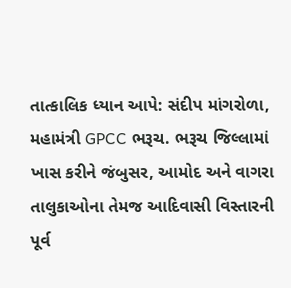તાત્કાલિક ધ્યાન આપે: સંદીપ માંગરોળા, મહામંત્રી GPCC ભરૂચ. ભરૂચ જિલ્લામાં ખાસ કરીને જંબુસર, આમોદ અને વાગરા તાલુકાઓના તેમજ આદિવાસી વિસ્તારની પૂર્વ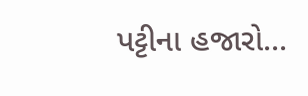પટ્ટીના હજારો...